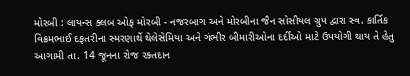મોરબી : લાયન્સ ક્લબ ઓફ મોરબી - નજરબાગ અને મોરબીના જૈન સોસીયલ ગ્રુપ દ્વારા સ્વ. કાર્તિક વિક્રમભાઈ દફતરીના સ્મરણાર્થે થેલેસેમિયા અને ગંભીર બીમારીઓના દર્દીઓ માટે ઉપયોગી થાય તે હેતુ આગામી તા. 14 જૂનના રોજ રક્તદાન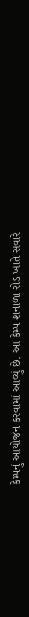કેમ્પનું આયોજન કરવામાં આવ્યું છે. આ કેમ્પ શનાળા રોડ ખાતે સવારે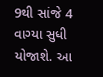9થી સાંજે 4 વાગ્યા સુધી યોજાશે. આ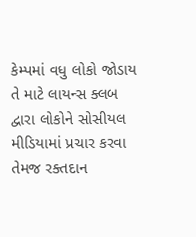કેમ્પમાં વધુ લોકો જોડાય તે માટે લાયન્સ ક્લબ દ્વારા લોકોને સોસીયલ મીડિયામાં પ્રચાર કરવા તેમજ રક્તદાન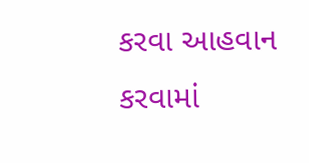કરવા આહવાન કરવામાં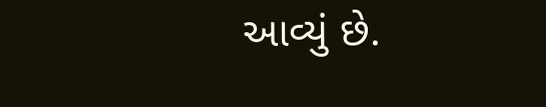આવ્યું છે.